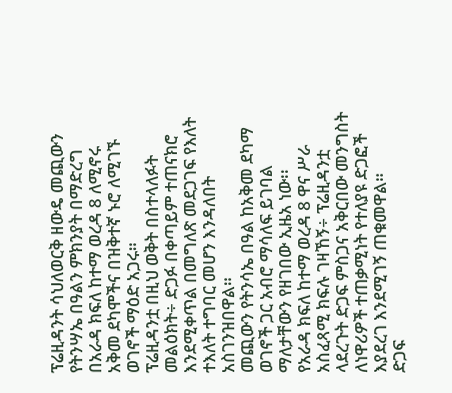ፕሬዚዳንት ሳህለወርቅ ዘውዴ መጪውን የትንሣኤ በዓልን ምክንያት በማድረግ በአራዳ ክፍለ ከተማ ወረዳ 8 ለሚኖሩ አቅመ ደካሞችና በዝቅተኛ ኑሮ ለሚገኙ ወገኖች ማዕድ አጋሩ።
ፕሬዚዳንቷ በዚህ ወቅት በስተላለፉት መልዕክት÷ ድጋፉ በቀጣይም ተጠናክሮ እንደሚቀጥል በመግለጽ መደጋገፍ የእለት ተእለት ተግባር መሆን እንዳለበት አስገንዝበዋል።
መጪውን የትንሳኤ በዓል ከአቅመ ደካማ ወገኖች ጋር አብሮ ማሳለፍ ይገባል ማለታቸውን የዘገበው ኢዜአ ነው፡፡
የአራዳ ክፍለ ከተማ ወረዳ 8 ዋና ሥራ አስፈጻሚ ክፍሉ ገዛኸኝ÷ ፕሬዚዳንቷ ላደረጉት ድጋፍ ምስጋና አቅርበው መንግስት ለነዋሪዎች ተጠቃሚነት የተለያዩ ድጋፎች እያደረገ እንደሚገኝ ጠቁመዋል።
ድጋፍ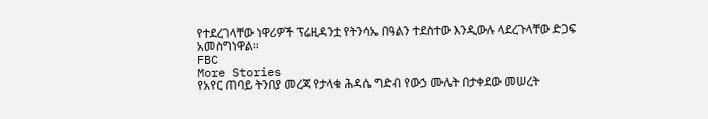የተደረገላቸው ነዋሪዎች ፕሬዚዳንቷ የትንሳኤ በዓልን ተደስተው እንዲውሉ ላደረጉላቸው ድጋፍ አመስግነዋል።
FBC
More Stories
የአየር ጠባይ ትንበያ መረጃ የታላቁ ሕዳሴ ግድብ የውኃ ሙሌት በታቀደው መሠረት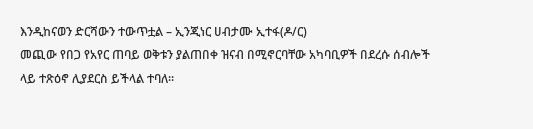እንዲከናወን ድርሻውን ተውጥቷል – ኢንጂነር ሀብታሙ ኢተፋ(ዶ/ር)
መጪው የበጋ የአየር ጠባይ ወቅቱን ያልጠበቀ ዝናብ በሚኖርባቸው አካባቢዎች በደረሱ ሰብሎች ላይ ተጽዕኖ ሊያደርስ ይችላል ተባለ።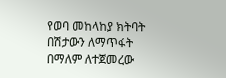የወባ መከላከያ ክትባት በሽታውን ለማጥፋት በማለም ለተጀመረው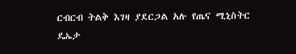ርብርብ ትልቅ እገዛ ያደርጋል አሉ የጤና ሚኒስትር ዴኤታ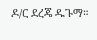ዶ/ር ደረጄ ዱጉማ።